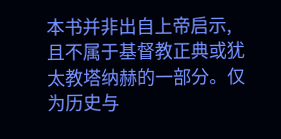本书并非出自上帝启示,且不属于基督教正典或犹太教塔纳赫的一部分。仅为历史与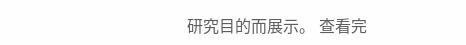研究目的而展示。 查看完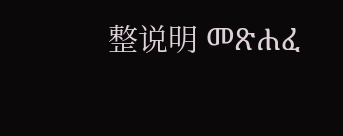整说明 መጽሐፈ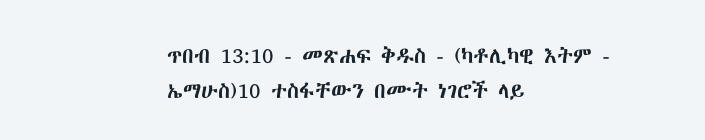ጥበብ 13:10 - መጽሐፍ ቅዱስ - (ካቶሊካዊ እትም - ኤማሁስ)10 ተስፋቸውን በሙት ነገሮች ላይ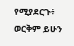የሚያደርጉ፥ ወርቅም ይሁን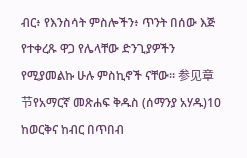ብር፥ የእንስሳት ምስሎችን፥ ጥንት በሰው እጅ የተቀረጹ ዋጋ የሌላቸው ድንጊያዎችን የሚያመልኩ ሁሉ ምስኪኖች ናቸው። 参见章节የአማርኛ መጽሐፍ ቅዱስ (ሰማንያ አሃዱ)10 ከወርቅና ከብር በጥበብ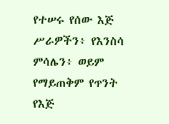የተሠሩ የሰው እጅ ሥራዎችን፥ የእንስሳ ምሳሌን፥ ወይም የማይጠቅም የጥንት የእጅ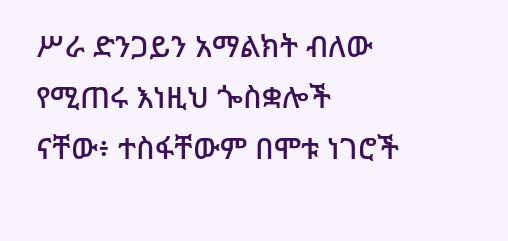ሥራ ድንጋይን አማልክት ብለው የሚጠሩ እነዚህ ጐስቋሎች ናቸው፥ ተስፋቸውም በሞቱ ነገሮች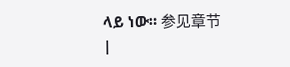ላይ ነው። 参见章节 |